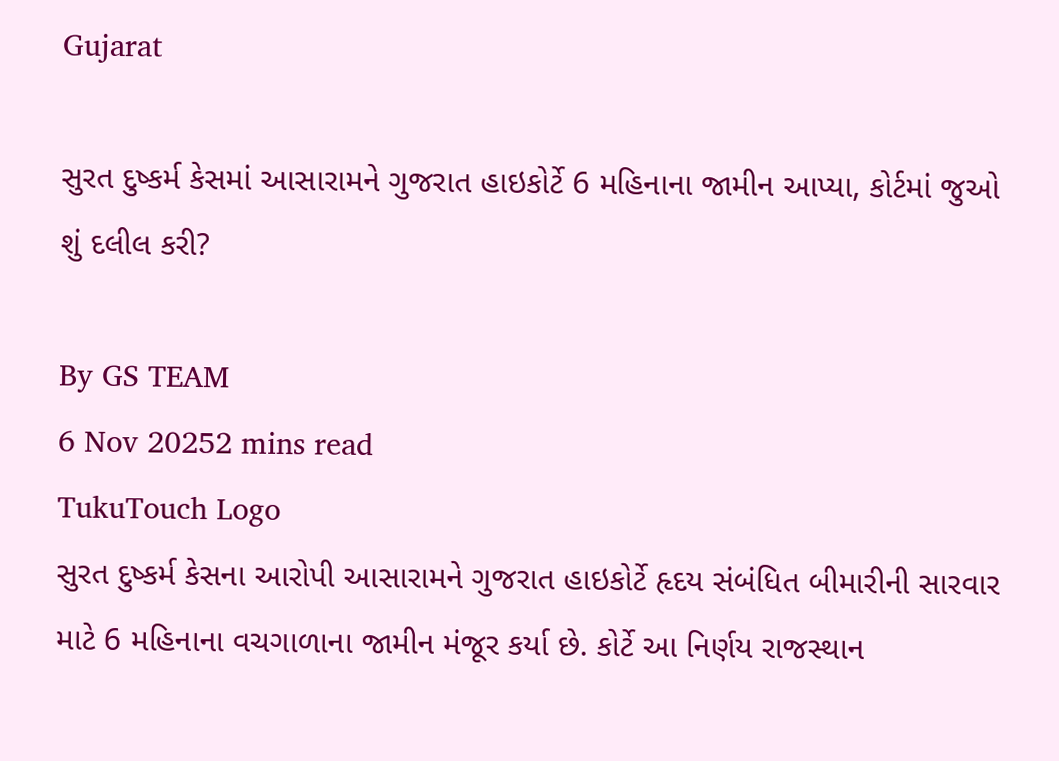Gujarat

સુરત દુષ્કર્મ કેસમાં આસારામને ગુજરાત હાઇકોર્ટે 6 મહિનાના જામીન આપ્યા, કોર્ટમાં જુઓ શું દલીલ કરી?

By GS TEAM
6 Nov 20252 mins read
TukuTouch Logo
સુરત દુષ્કર્મ કેસના આરોપી આસારામને ગુજરાત હાઇકોર્ટે હૃદય સંબંધિત બીમારીની સારવાર માટે 6 મહિનાના વચગાળાના જામીન મંજૂર કર્યા છે. કોર્ટે આ નિર્ણય રાજસ્થાન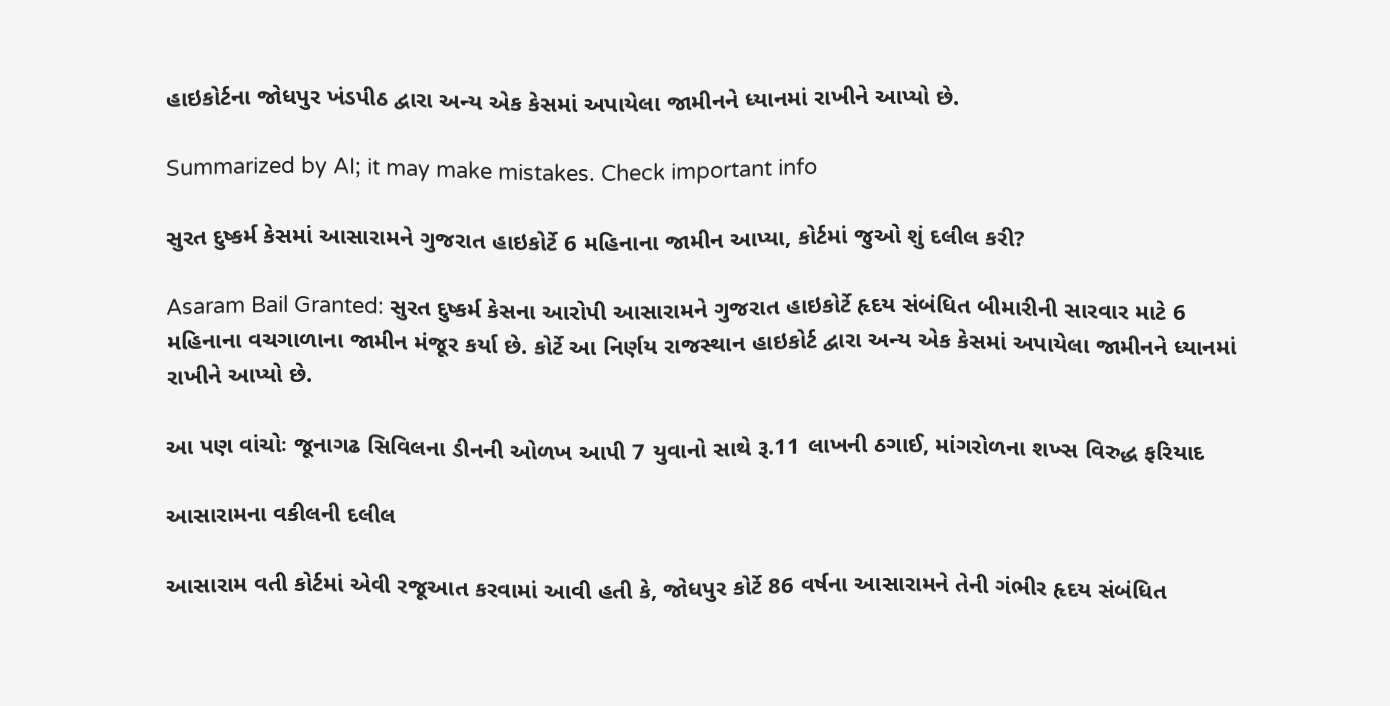હાઇકોર્ટના જોધપુર ખંડપીઠ દ્વારા અન્ય એક કેસમાં અપાયેલા જામીનને ધ્યાનમાં રાખીને આપ્યો છે.

Summarized by AI; it may make mistakes. Check important info

સુરત દુષ્કર્મ કેસમાં આસારામને ગુજરાત હાઇકોર્ટે 6 મહિનાના જામીન આપ્યા, કોર્ટમાં જુઓ શું દલીલ કરી?

Asaram Bail Granted: સુરત દુષ્કર્મ કેસના આરોપી આસારામને ગુજરાત હાઇકોર્ટે હૃદય સંબંધિત બીમારીની સારવાર માટે 6 મહિનાના વચગાળાના જામીન મંજૂર કર્યા છે. કોર્ટે આ નિર્ણય રાજસ્થાન હાઇકોર્ટ દ્વારા અન્ય એક કેસમાં અપાયેલા જામીનને ધ્યાનમાં રાખીને આપ્યો છે.

આ પણ વાંચોઃ જૂનાગઢ સિવિલના ડીનની ઓળખ આપી 7 યુવાનો સાથે રૂ.11 લાખની ઠગાઈ, માંગરોળના શખ્સ વિરુદ્ધ ફરિયાદ

આસારામના વકીલની દલીલ

આસારામ વતી કોર્ટમાં એવી રજૂઆત કરવામાં આવી હતી કે, જોધપુર કોર્ટે 86 વર્ષના આસારામને તેની ગંભીર હૃદય સંબંધિત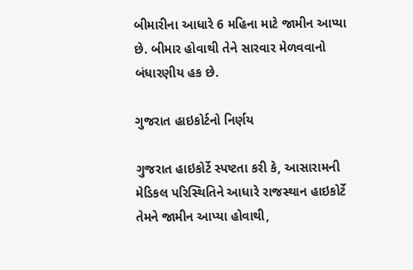બીમારીના આધારે 6 મહિના માટે જામીન આપ્યા છે. બીમાર હોવાથી તેને સારવાર મેળવવાનો બંધારણીય હક છે.

ગુજરાત હાઇકોર્ટનો નિર્ણય

ગુજરાત હાઇકોર્ટે સ્પષ્ટતા કરી કે, આસારામની મેડિકલ પરિસ્થિતિને આધારે રાજસ્થાન હાઇકોર્ટે તેમને જામીન આપ્યા હોવાથી,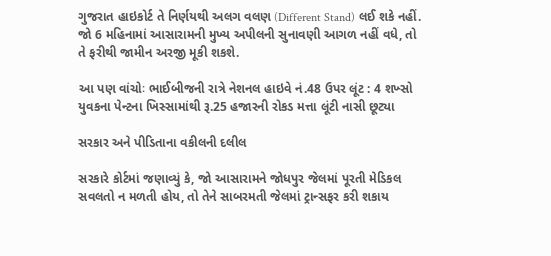ગુજરાત હાઇકોર્ટ તે નિર્ણયથી અલગ વલણ (Different Stand) લઈ શકે નહીં. જો 6 મહિનામાં આસારામની મુખ્ય અપીલની સુનાવણી આગળ નહીં વધે, તો તે ફરીથી જામીન અરજી મૂકી શકશે.

આ પણ વાંચોઃ ભાઈબીજની રાત્રે નેશનલ હાઇવે નં.48 ઉપર લૂંટ : 4 શખ્સો યુવકના પેન્ટના ખિસ્સામાંથી રૂ.25 હજારની રોકડ મત્તા લૂંટી નાસી છૂટ્યા

સરકાર અને પીડિતાના વકીલની દલીલ

સરકારે કોર્ટમાં જણાવ્યું કે, જો આસારામને જોધપુર જેલમાં પૂરતી મેડિકલ સવલતો ન મળતી હોય, તો તેને સાબરમતી જેલમાં ટ્રાન્સફર કરી શકાય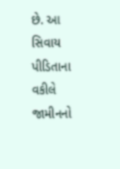છે. આ સિવાય પીડિતાના વકીલે જામીનનો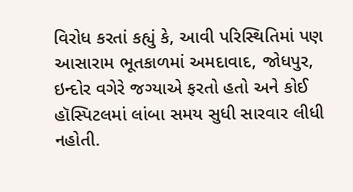વિરોધ કરતાં કહ્યું કે, આવી પરિસ્થિતિમાં પણ આસારામ ભૂતકાળમાં અમદાવાદ, જોધપુર, ઇન્દોર વગેરે જગ્યાએ ફરતો હતો અને કોઈ હૉસ્પિટલમાં લાંબા સમય સુધી સારવાર લીધી નહોતી.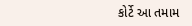કોર્ટે આ તમામ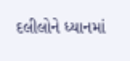દલીલોને ધ્યાનમાં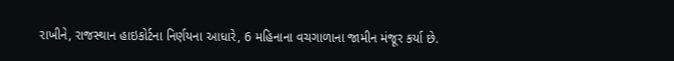રાખીને, રાજસ્થાન હાઇકોર્ટના નિર્ણયના આધારે, 6 મહિનાના વચગાળાના જામીન મંજૂર કર્યા છે.